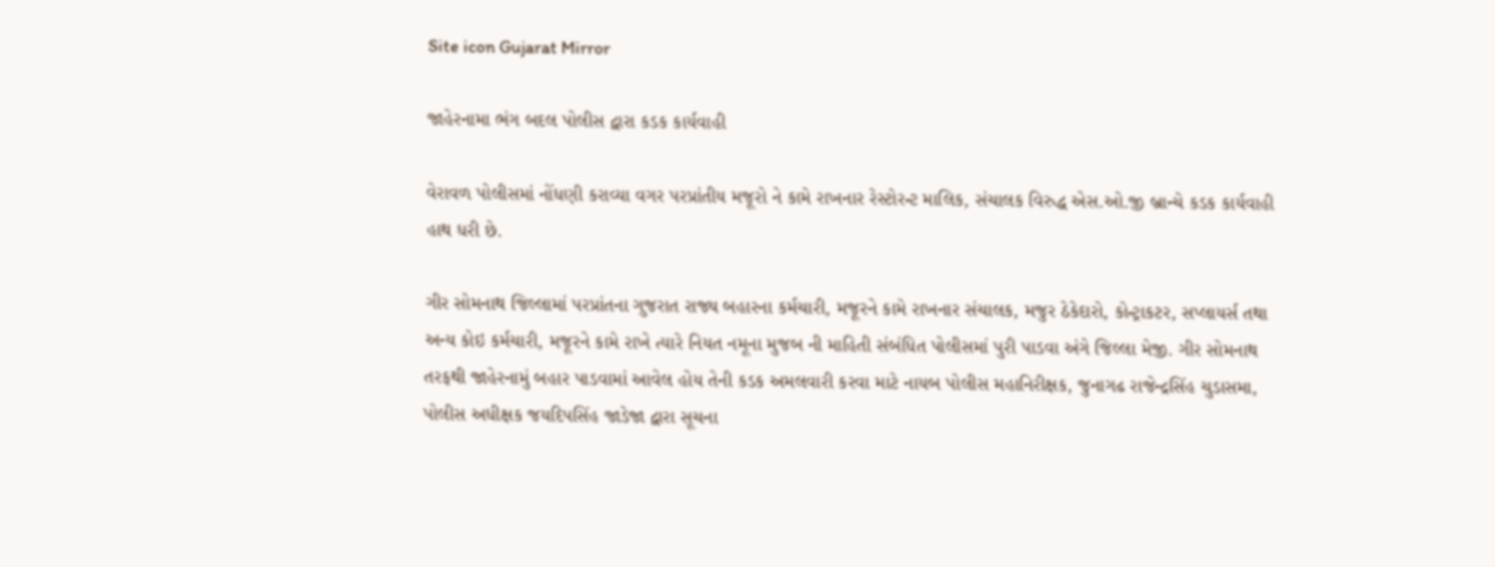Site icon Gujarat Mirror

જાહેરનામા ભંગ બદલ પોલીસ દ્વારા કડક કાર્યવાહી

વેરાવળ પોલીસમાં નોંધણી કરાવ્યા વગર પરપ્રાંતીય મજૂરો ને કામે રાખનાર રેસ્ટોરન્ટ માલિક, સંચાલક વિરુદ્ધ એસ.ઓ.જી બ્રાન્ચે કડક કાર્યવાહી હાથ ધરી છે.

ગીર સોમનાથ જિલ્લામાં પરપ્રાંતના ગુજરાત રાજ્ય બહારના કર્મચારી, મજૂરને કામે રાખનાર સંચાલક, મજુર ઠેકેદારો, કોન્ટ્રાકટર, સપ્લાયર્સ તથા અન્ય કોઇ કર્મચારી, મજૂરને કામે રાખે ત્યારે નિયત નમૂના મુજબ ની માહિતી સંબંધિત પોલીસમાં પુરી પાડવા અંગે જિલ્લા મેજી. ગીર સોમનાથ તરફથી જાહેરનામું બહાર પાડવામાં આવેલ હોય તેની કડક અમલવારી કરવા માટે નાયબ પોલીસ મહાનિરીક્ષક, જુનાગઢ રાજેન્દ્રસિંહ ચુડાસમા, પોલીસ અધીક્ષક જયદિપસિંહ જાડેજા દ્વારા સૂચના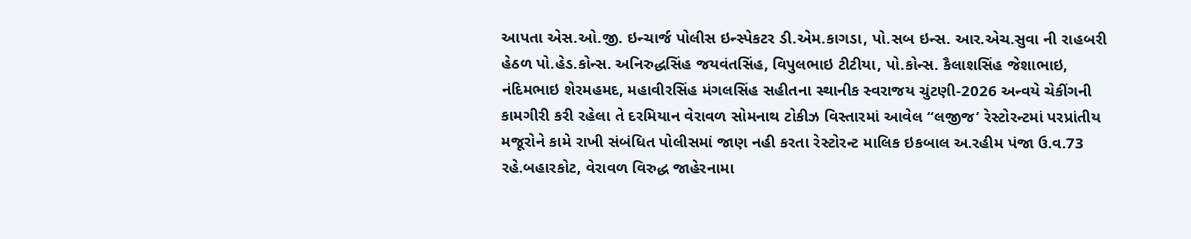આપતા એસ.ઓ.જી. ઇન્ચાર્જ પોલીસ ઇન્સ્પેકટર ડી.એમ.કાગડા, પો.સબ ઇન્સ. આર.એચ.સુવા ની રાહબરી હેઠળ પો.હેડ.કોન્સ. અનિરુદ્ધસિંહ જયવંતસિંહ, વિપુલભાઇ ટીટીયા, પો.કોન્સ. કૈલાશસિંહ જેશાભાઇ, નંદિમભાઇ શેરમહમદ, મહાવીરસિંહ મંગલસિંહ સહીતના સ્થાનીક સ્વરાજય ચુંટણી-2026 અન્વયે ચેકીંગની કામગીરી કરી રહેલા તે દરમિયાન વેરાવળ સોમનાથ ટોકીઝ વિસ્તારમાં આવેલ “લજીજ’ રેસ્ટોરન્ટમાં પરપ્રાંતીય મજૂરોને કામે રાખી સંબંધિત પોલીસમાં જાણ નહી કરતા રેસ્ટોરન્ટ માલિક ઇકબાલ અ.રહીમ પંજા ઉ.વ.73 રહે.બહારકોટ, વેરાવળ વિરુદ્ધ જાહેરનામા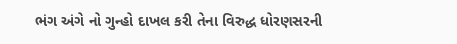ભંગ અંગે નો ગુન્હો દાખલ કરી તેના વિરુદ્ધ ધોરણસરની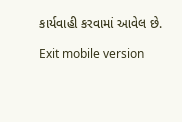કાર્યવાહી કરવામાં આવેલ છે.

Exit mobile version